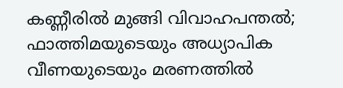കണ്ണീരില്‍ മുങ്ങി വിവാഹപന്തല്‍; ഫാത്തിമയുടെയും അധ്യാപിക വീണയുടെയും മരണത്തില്‍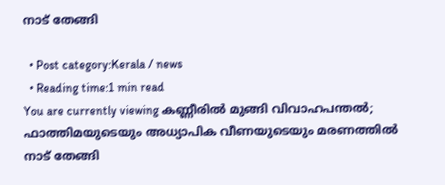നാട് തേങ്ങി

  • Post category:Kerala / news
  • Reading time:1 min read
You are currently viewing കണ്ണീരില്‍ മുങ്ങി വിവാഹപന്തല്‍; ഫാത്തിമയുടെയും അധ്യാപിക വീണയുടെയും മരണത്തില്‍ നാട് തേങ്ങി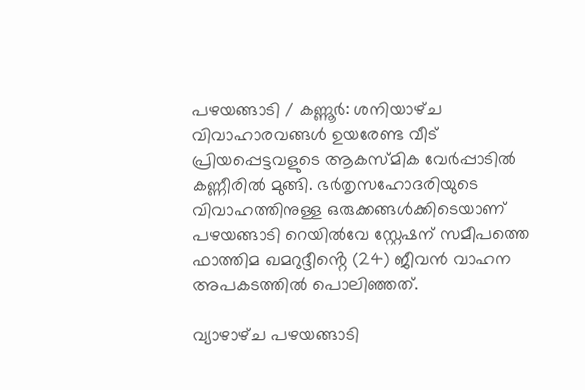പഴയങ്ങാടി / കണ്ണൂര്‍: ശനിയാഴ്‌ച വിവാഹാരവങ്ങള്‍ ഉയരേണ്ട വീട് പ്രിയപ്പെട്ടവളുടെ ആകസ്മിക വേര്‍പ്പാടില്‍ കണ്ണീരിൽ മുങ്ങി. ഭര്‍തൃസഹോദരിയുടെ വിവാഹത്തിനുള്ള ഒരുക്കങ്ങള്‍ക്കിടെയാണ് പഴയങ്ങാടി റെയില്‍വേ സ്റ്റേഷന് സമീപത്തെ ഫാത്തിമ ഖമറുദ്ദീൻ്റെ (24) ജീവന്‍ വാഹന അപകടത്തില്‍ പൊലിഞ്ഞത്.

വ്യാഴാഴ്‌ച പഴയങ്ങാടി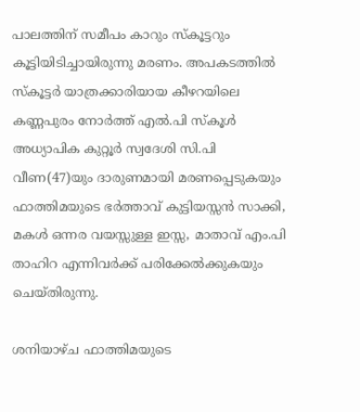പാലത്തിന് സമീപം കാറും സ്‌കൂട്ടറും കൂട്ടിയിടിച്ചായിരുന്നു മരണം. അപകടത്തില്‍ സ്‌കൂട്ടര്‍ യാത്രക്കാരിയായ കീഴറയിലെ കണ്ണപുരം നോര്‍ത്ത് എല്‍.പി സ്‌കൂള്‍ അധ്യാപിക കുറ്റൂര്‍ സ്വദേശി സി.പി വീണ(47)യും ദാരുണമായി മരണപ്പെടുകയും ഫാത്തിമയുടെ ഭര്‍ത്താവ് കുട്ടിയസ്സന്‍ സാക്കി, മകള്‍ ഒന്നര വയസ്സുള്ള ഇസ്സ, മാതാവ് എം.പി താഹിറ എന്നിവര്‍ക്ക് പരിക്കേല്‍ക്കുകയും ചെയ്തിരുന്നു.

ശനിയാഴ്‌ച ഫാത്തിമയുടെ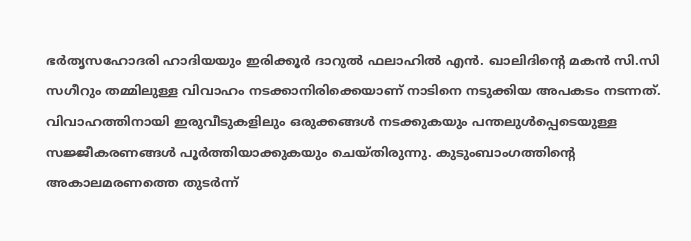ഭര്‍തൃസഹോദരി ഹാദിയയും ഇരിക്കൂര്‍ ദാറുല്‍ ഫലാഹില്‍ എന്‍. ഖാലിദിൻ്റെ മകന്‍ സി.സി സഗീറും തമ്മിലുള്ള വിവാഹം നടക്കാനിരിക്കെയാണ് നാടിനെ നടുക്കിയ അപകടം നടന്നത്. വിവാഹത്തിനായി ഇരുവീടുകളിലും ഒരുക്കങ്ങള്‍ നടക്കുകയും പന്തലുള്‍പ്പെടെയുള്ള സജ്ജീകരണങ്ങള്‍ പൂര്‍ത്തിയാക്കുകയും ചെയ്തിരുന്നു. കുടുംബാംഗത്തിൻ്റെ അകാലമരണത്തെ തുടര്‍ന്ന്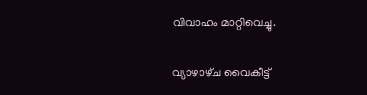വിവാഹം മാറ്റിവെച്ചു.

വ്യാഴാഴ്‌ച വൈകീട്ട്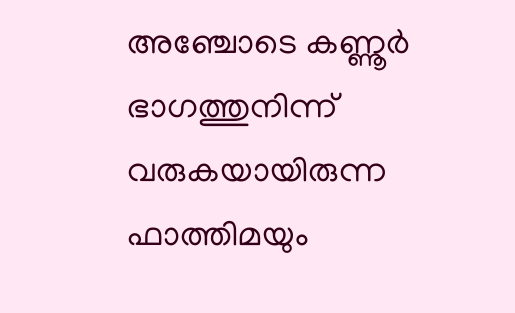അഞ്ചോടെ കണ്ണൂര്‍ ഭാഗത്തുനിന്ന് വരുകയായിരുന്ന ഫാത്തിമയും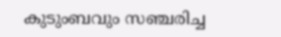കുടുംബവും സഞ്ചരിച്ച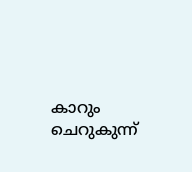കാറും ചെറുകുന്ന്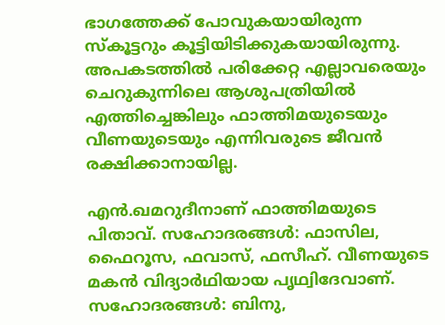ഭാഗത്തേക്ക് പോവുകയായിരുന്ന സ്‌കൂട്ടറും കൂട്ടിയിടിക്കുകയായിരുന്നു. അപകടത്തില്‍ പരിക്കേറ്റ എല്ലാവരെയും ചെറുകുന്നിലെ ആശുപത്രിയില്‍ എത്തിച്ചെങ്കിലും ഫാത്തിമയുടെയും വീണയുടെയും എന്നിവരുടെ ജീവന്‍ രക്ഷിക്കാനായില്ല.

എന്‍.ഖമറുദീനാണ് ഫാത്തിമയുടെ പിതാവ്. സഹോദരങ്ങള്‍: ഫാസില, ഫൈറൂസ, ഫവാസ്, ഫസീഹ്. വീണയുടെ മകന്‍ വിദ്യാര്‍ഥിയായ പൃഥ്വിദേവാണ്. സഹോദരങ്ങള്‍: ബിനു,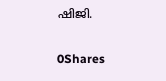ഷിജി.

0Shares